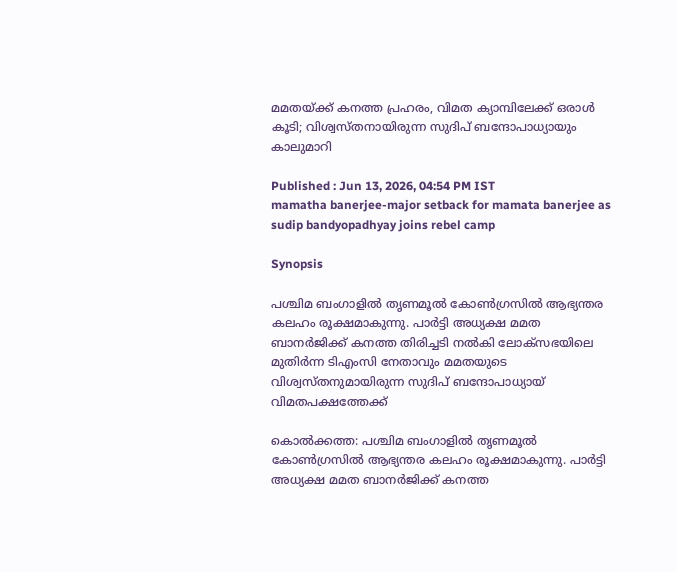മമതയ്ക്ക് കനത്ത പ്രഹരം, വിമത ക്യാമ്പിലേക്ക് ഒരാൾ കൂടി; വിശ്വസ്തനായിരുന്ന സുദിപ് ബന്ദോപാധ്യായും കാലുമാറി

Published : Jun 13, 2026, 04:54 PM IST
mamatha banerjee-major setback for mamata banerjee as sudip bandyopadhyay joins rebel camp

Synopsis

പശ്ചിമ ബംഗാളില്‍ തൃണമൂൽ കോൺഗ്രസിൽ ആഭ്യന്തര കലഹം രൂക്ഷമാകുന്നു. പാർട്ടി അധ്യക്ഷ മമത ബാനർജിക്ക് കനത്ത തിരിച്ചടി നല്‍കി ലോക്സഭയിലെ മുതിർന്ന ടിഎംസി നേതാവും മമതയുടെ വിശ്വസ്തനുമായിരുന്ന സുദിപ് ബന്ദോപാധ്യായ് വിമതപക്ഷത്തേക്ക്

കൊല്‍ക്കത്ത: പശ്ചിമ ബംഗാളില്‍ തൃണമൂൽ കോൺഗ്രസിൽ ആഭ്യന്തര കലഹം രൂക്ഷമാകുന്നു. പാർട്ടി അധ്യക്ഷ മമത ബാനർജിക്ക് കനത്ത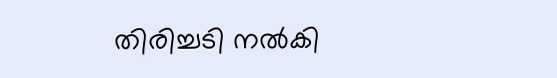തിരിച്ചടി നല്‍കി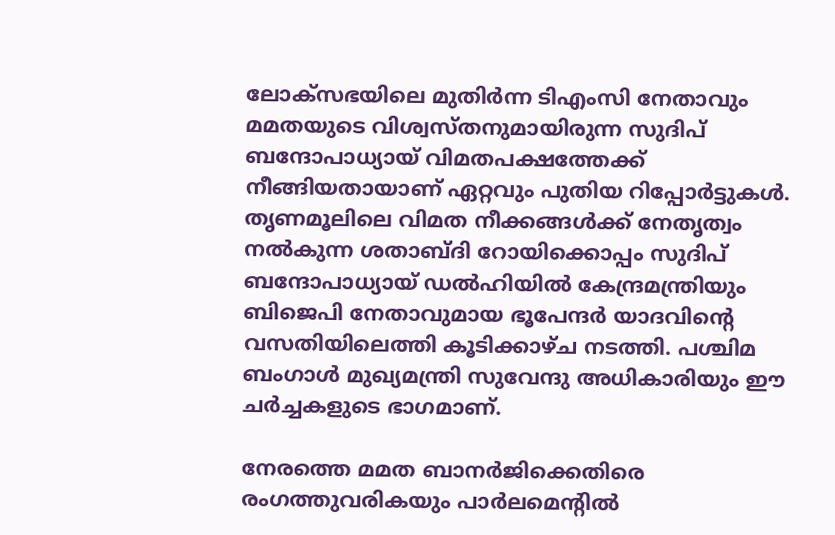ലോക്സഭയിലെ മുതിർന്ന ടിഎംസി നേതാവും മമതയുടെ വിശ്വസ്തനുമായിരുന്ന സുദിപ് ബന്ദോപാധ്യായ് വിമതപക്ഷത്തേക്ക് നീങ്ങിയതായാണ് ഏറ്റവും പുതിയ റിപ്പോർട്ടുകൾ. തൃണമൂലിലെ വിമത നീക്കങ്ങൾക്ക് നേതൃത്വം നൽകുന്ന ശതാബ്ദി റോയിക്കൊപ്പം സുദിപ് ബന്ദോപാധ്യായ് ഡൽഹിയിൽ കേന്ദ്രമന്ത്രിയും ബിജെപി നേതാവുമായ ഭൂപേന്ദർ യാദവിന്റെ വസതിയിലെത്തി കൂടിക്കാഴ്ച നടത്തി. പശ്ചിമ ബംഗാൾ മുഖ്യമന്ത്രി സുവേന്ദു അധികാരിയും ഈ ചർച്ചകളുടെ ഭാഗമാണ്.

നേരത്തെ മമത ബാനർജിക്കെതിരെ രംഗത്തുവരികയും പാർലമെന്റിൽ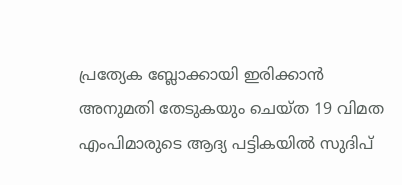പ്രത്യേക ബ്ലോക്കായി ഇരിക്കാൻ അനുമതി തേടുകയും ചെയ്ത 19 വിമത എംപിമാരുടെ ആദ്യ പട്ടികയിൽ സുദിപ്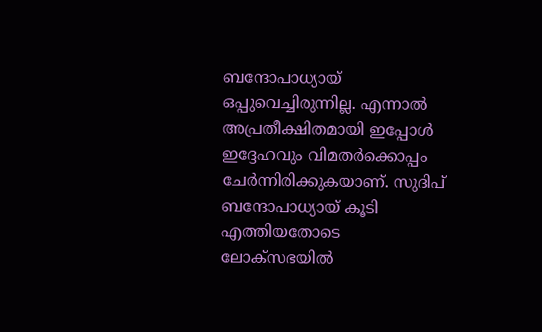ബന്ദോപാധ്യായ് ഒപ്പുവെച്ചിരുന്നില്ല. എന്നാൽ അപ്രതീക്ഷിതമായി ഇപ്പോൾ ഇദ്ദേഹവും വിമതർക്കൊപ്പം ചേർന്നിരിക്കുകയാണ്. സുദിപ് ബന്ദോപാധ്യായ് കൂടി എത്തിയതോടെ ലോക്സഭയിൽ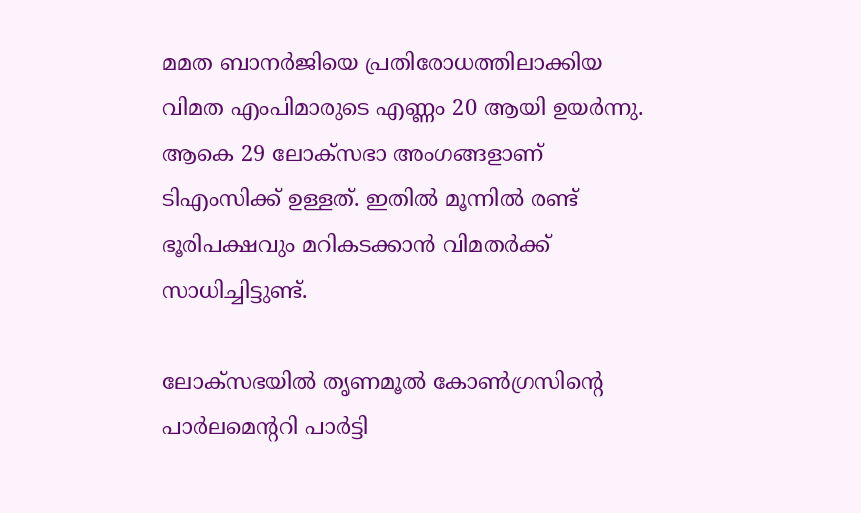മമത ബാനർജിയെ പ്രതിരോധത്തിലാക്കിയ വിമത എംപിമാരുടെ എണ്ണം 20 ആയി ഉയർന്നു. ആകെ 29 ലോക്സഭാ അംഗങ്ങളാണ് ടിഎംസിക്ക് ഉള്ളത്. ഇതിൽ മൂന്നിൽ രണ്ട് ഭൂരിപക്ഷവും മറികടക്കാൻ വിമതർക്ക് സാധിച്ചിട്ടുണ്ട്.

ലോക്സഭയിൽ തൃണമൂൽ കോൺഗ്രസിന്റെ പാർലമെന്ററി പാർട്ടി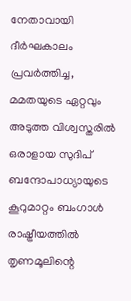നേതാവായി ദീർഘകാലം പ്രവർത്തിച്ച, മമതയുടെ ഏറ്റവും അടുത്ത വിശ്വസ്തരില്‍ ഒരാളായ സുദിപ് ബന്ദോപാധ്യായുടെ കൂറുമാറ്റം ബംഗാൾ രാഷ്ട്രീയത്തിൽ തൃണമൂലിന്റെ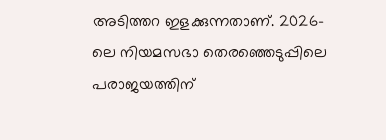അടിത്തറ ഇളക്കുന്നതാണ്. 2026-ലെ നിയമസഭാ തെരഞ്ഞെടുപ്പിലെ പരാജയത്തിന്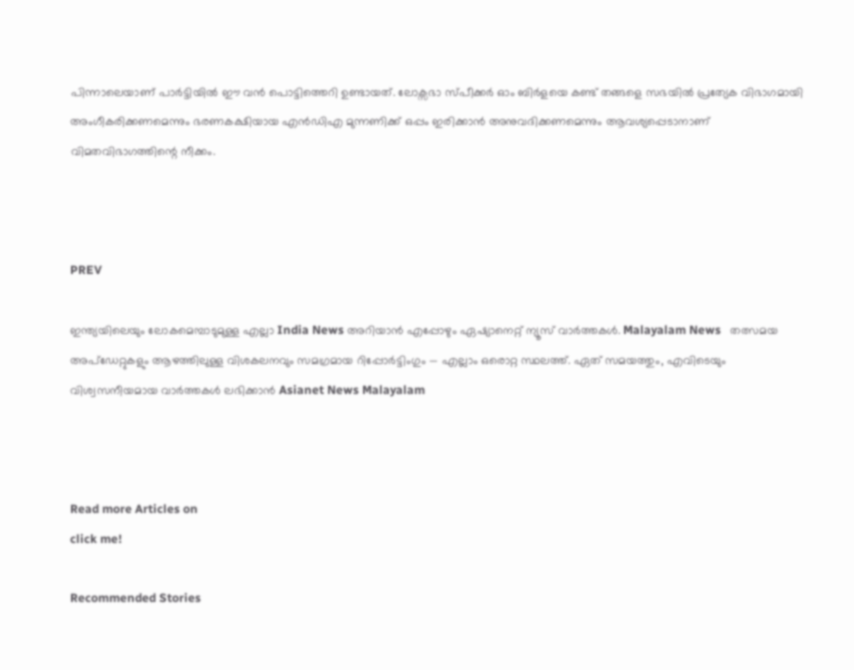പിന്നാലെയാണ് പാർട്ടിയിൽ ഈ വൻ പൊട്ടിത്തെറി ഉണ്ടായത്. ലോക്സഭാ സ്പീക്കർ ഓം ബിർളയെ കണ്ട് തങ്ങളെ സഭയിൽ പ്രത്യേക വിഭാഗമായി അംഗീകരിക്കണമെന്നും ഭരണകക്ഷിയായ എൻഡിഎ മുന്നണിക്ക് ഒപ്പം ഇരിക്കാൻ അനുവദിക്കണമെന്നും ആവശ്യപ്പെടാനാണ് വിമതവിഭാഗത്തിന്റെ നീക്കം.



PREV

ഇന്ത്യയിലെയും ലോകമെമ്പാടുമുള്ള എല്ലാ India News അറിയാൻ എപ്പോഴും ഏഷ്യാനെറ്റ് ന്യൂസ് വാർത്തകൾ. Malayalam News   തത്സമയ അപ്‌ഡേറ്റുകളും ആഴത്തിലുള്ള വിശകലനവും സമഗ്രമായ റിപ്പോർട്ടിംഗും — എല്ലാം ഒരൊറ്റ സ്ഥലത്ത്. ഏത് സമയത്തും, എവിടെയും വിശ്വസനീയമായ വാർത്തകൾ ലഭിക്കാൻ Asianet News Malayalam



Read more Articles on
click me!

Recommended Stories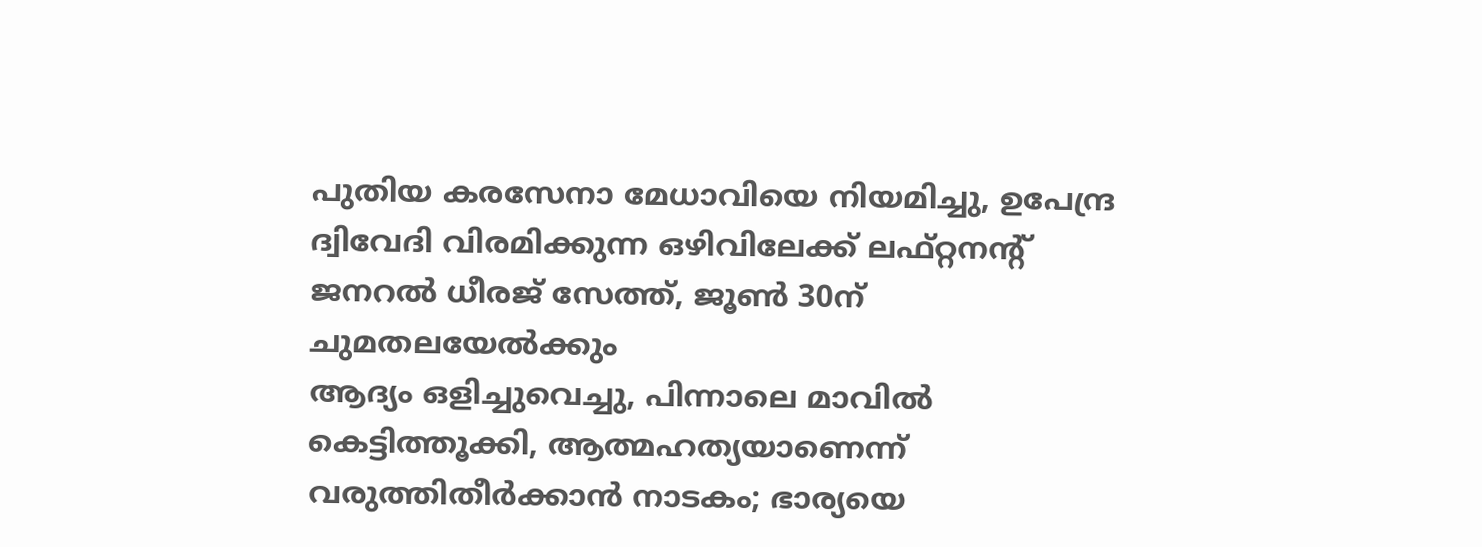പുതിയ കരസേനാ മേധാവിയെ നിയമിച്ചു, ഉപേന്ദ്ര ദ്വിവേദി വിരമിക്കുന്ന ഒഴിവിലേക്ക് ലഫ്റ്റനന്റ് ജനറൽ ധീരജ് സേത്ത്, ജൂൺ 30ന് ചുമതലയേൽക്കും
ആദ്യം ഒളിച്ചുവെച്ചു, പിന്നാലെ മാവില്‍ കെട്ടിത്തൂക്കി, ആത്മഹത്യയാണെന്ന് വരുത്തിതീർക്കാൻ നാടകം; ഭാര്യയെ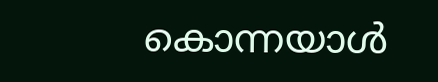കൊന്നയാൾ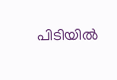പിടിയിൽ